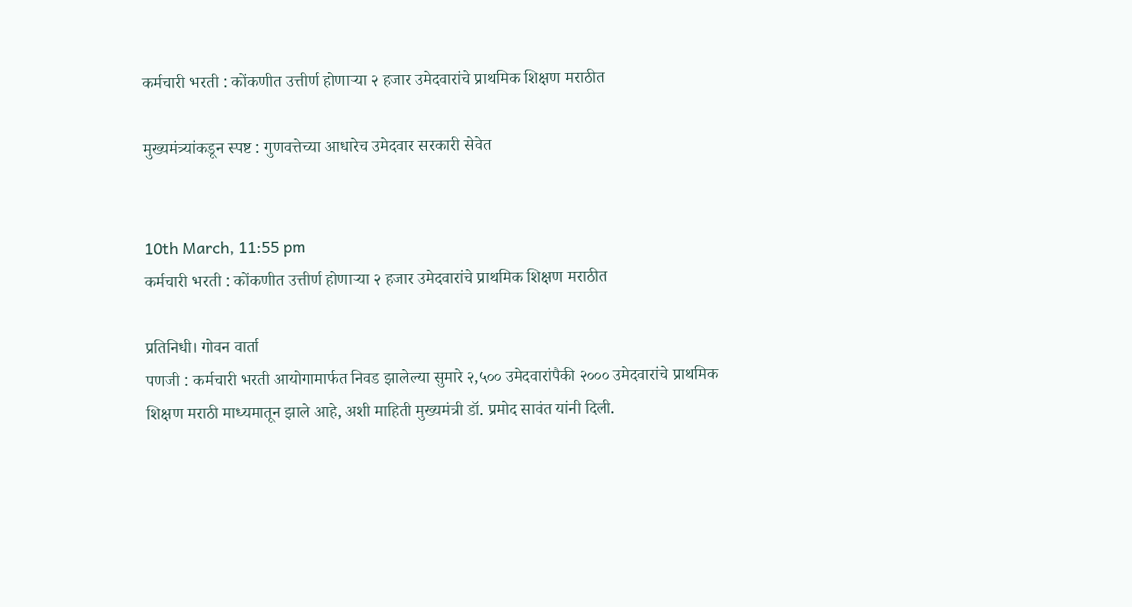कर्मचारी भरती : कोंकणीत उत्तीर्ण होणाऱ्या २ हजार उमेदवारांचे प्राथमिक शिक्षण मराठीत

मुख्यमंत्र्यांकडून स्पष्ट : गुणवत्तेच्या आधारेच उमेदवार सरकारी सेवेत


10th March, 11:55 pm
कर्मचारी भरती : कोंकणीत उत्तीर्ण होणाऱ्या २ हजार उमेदवारांचे प्राथमिक शिक्षण मराठीत

प्रतिनिधी। गोवन वार्ता
पणजी : कर्मचारी भरती आयोगामार्फत निवड झालेल्या सुमारे २,५०० उमेदवारांपैकी २००० उमेदवारांचे प्राथमिक शिक्षण मराठी माध्यमातून झाले आहे, अशी माहिती मुख्यमंत्री डॉ. प्रमोद सावंत यांनी दिली.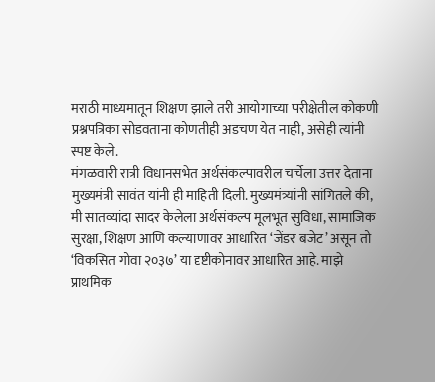मराठी माध्यमातून शिक्षण झाले तरी आयोगाच्या परीक्षेतील कोकणी प्रश्नपत्रिका सोडवताना कोणतीही अडचण येत नाही, असेही त्यांनी स्पष्ट केले.
मंगळवारी रात्री विधानसभेत अर्थसंकल्पावरील चर्चेला उत्तर देताना मुख्यमंत्री सावंत यांनी ही माहिती दिली. मुख्यमंत्र्यांनी सांगितले की, मी सातव्यांदा सादर केलेला अर्थसंकल्प मूलभूत सुविधा, सामाजिक सुरक्षा, शिक्षण आणि कल्याणावर आधारित ‘जेंडर बजेट’ असून तो ‘विकसित गोवा २०३७’ या दृष्टीकोनावर आधारित आहे. माझे प्राथमिक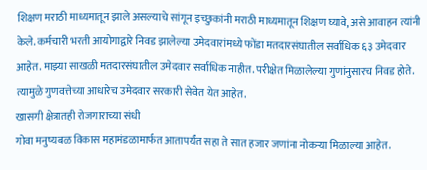शिक्षण मराठी माध्यमातून झाले असल्याचे सांगून इच्छुकांनी मराठी माध्यमातून शिक्षण घ्यावे, असे आवाहन त्यांनी केले. कर्मचारी भरती आयोगाद्वारे निवड झालेल्या उमेदवारांमध्ये फोंडा मतदारसंघातील सर्वाधिक ६३ उमेदवार आहेत. माझ्या साखळी मतदारसंघातील उमेदवार सर्वाधिक नाहीत. परीक्षेत मिळालेल्या गुणांनुसारच निवड होते. त्यामुळे गुणवत्तेच्या आधारेच उमेदवार सरकारी सेवेत येत आहेत.
खासगी क्षेत्रातही रोजगाराच्या संधी
गोवा मनुष्यबळ विकास महामंडळामार्फत आतापर्यंत सहा ते सात हजार जणांना नोकऱ्या मिळाल्या आहेत.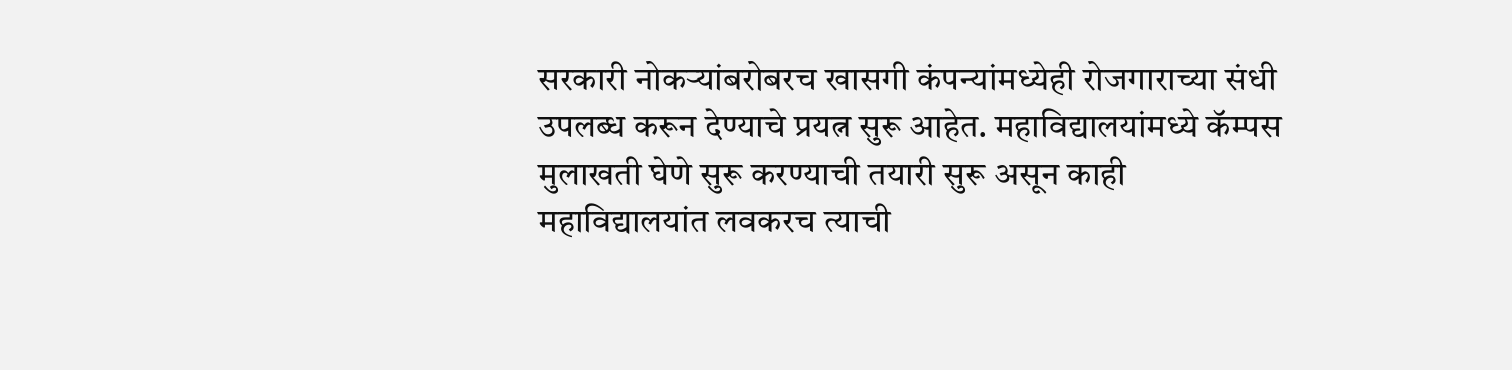सरकारी नोकऱ्यांबरोबरच खासगी कंपन्यांमध्येही रोजगाराच्या संधी उपलब्ध करून देण्याचे प्रयत्न सुरू आहेत. महाविद्यालयांमध्ये कॅम्पस मुलाखती घेणे सुरू करण्याची तयारी सुरू असून काही महाविद्यालयांत लवकरच त्याची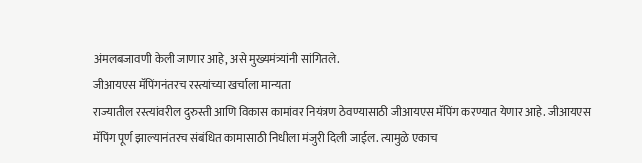अंमलबजावणी केली जाणार आहे, असे मुख्यमंत्र्यांनी सांगितले.
जीआयएस मॅपिंगनंतरच रस्त्यांच्या खर्चाला मान्यता
राज्यातील रस्त्यांवरील दुरुस्ती आणि विकास कामांवर नियंत्रण ठेवण्यासाठी जीआयएस मॅपिंग करण्यात येणार आहे. जीआयएस मॅपिंग पूर्ण झाल्यानंतरच संबंधित कामासाठी निधीला मंजुरी दिली जाईल. त्यामुळे एकाच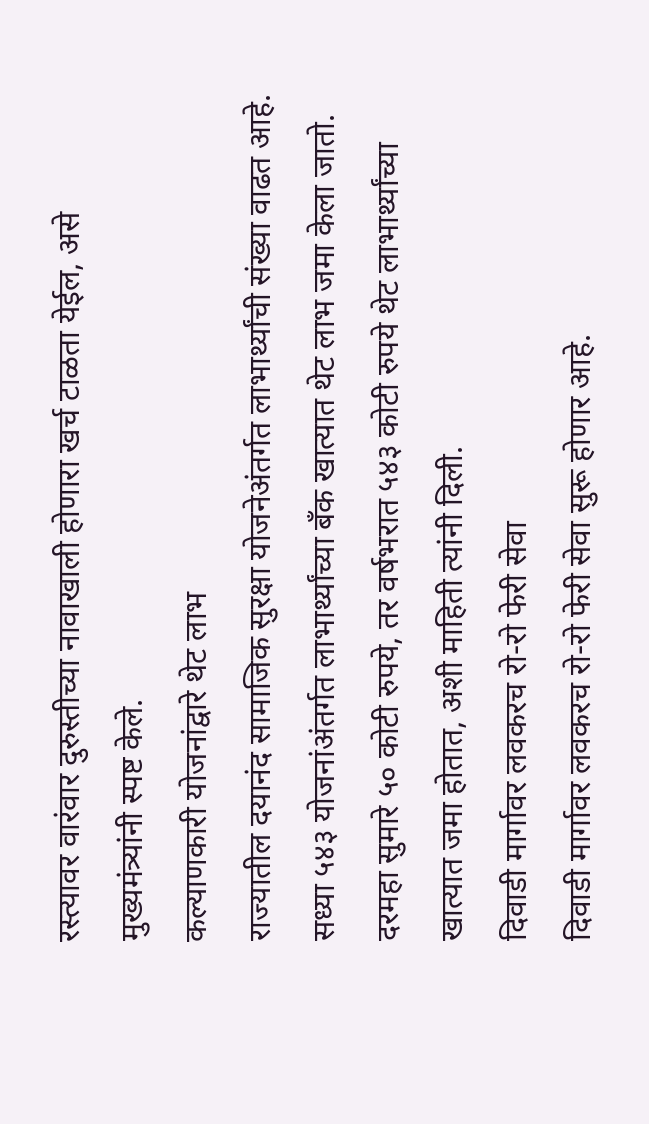रस्त्यावर वारंवार दुरुस्तीच्या नावाखाली होणारा खर्च टाळता येईल, असे मुख्यमंत्र्यांनी स्पष्ट केले.
कल्याणकारी योजनांद्वारे थेट लाभ
राज्यातील दयानंद सामाजिक सुरक्षा योजनेअंतर्गत लाभार्थ्यांची संख्या वाढत आहे. सध्या ५४३ योजनांअंतर्गत लाभार्थ्यांच्या बँक खात्यात थेट लाभ जमा केला जातो. दरमहा सुमारे ५० कोटी रुपये, तर वर्षभरात ५४३ कोटी रुपये थेट लाभार्थ्यांच्या खात्यात जमा होतात, अशी माहिती त्यांनी दिली.
दिवाडी मार्गावर लवकरच रो-रो फेरी सेवा
दिवाडी मार्गावर लवकरच रो-रो फेरी सेवा सुरू होणार आहे.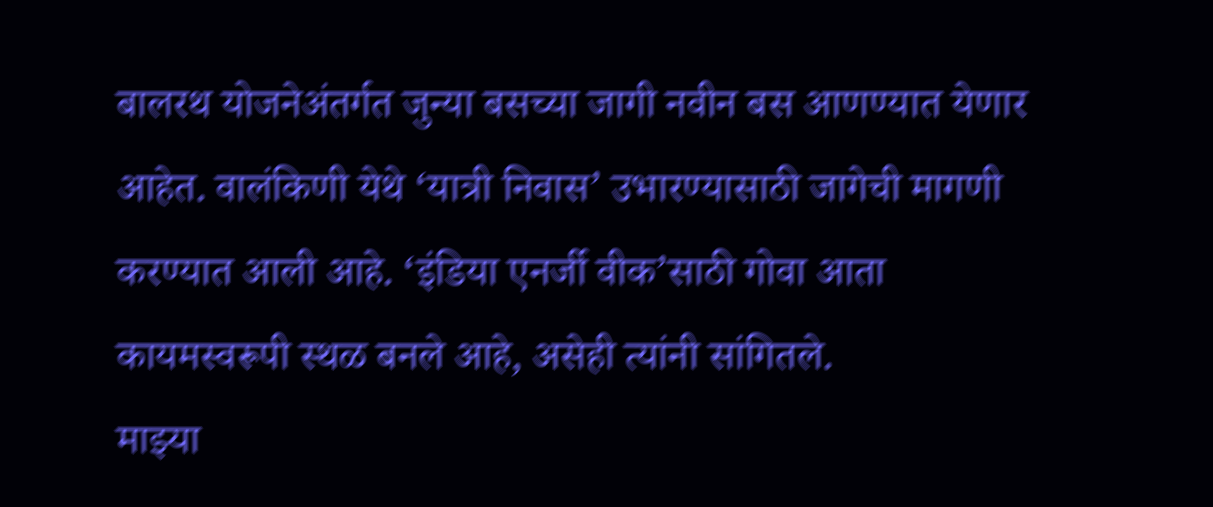बालरथ योजनेअंतर्गत जुन्या बसच्या जागी नवीन बस आणण्यात येणार आहेत. वालंकिणी येथे ‘यात्री निवास’ उभारण्यासाठी जागेची मागणी करण्यात आली आहे. ‘इंडिया एनर्जी वीक’साठी गोवा आता कायमस्वरूपी स्थळ बनले आहे, असेही त्यांनी सांगितले.
माझ्या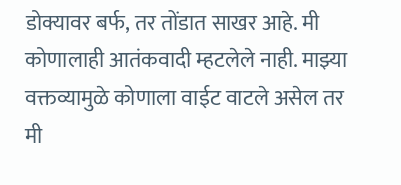डोक्यावर बर्फ, तर तोंडात साखर आहे. मी कोणालाही आतंकवादी म्हटलेले नाही. माझ्या वक्तव्यामुळे कोणाला वाईट वाटले असेल तर मी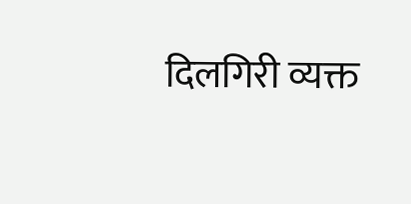दिलगिरी व्यक्त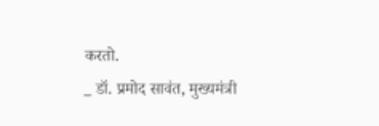करतो.
_ डॉ. प्रमोद सावंत, मुख्यमंत्री